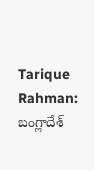Tarique Rahman: బంగ్లాదేశ్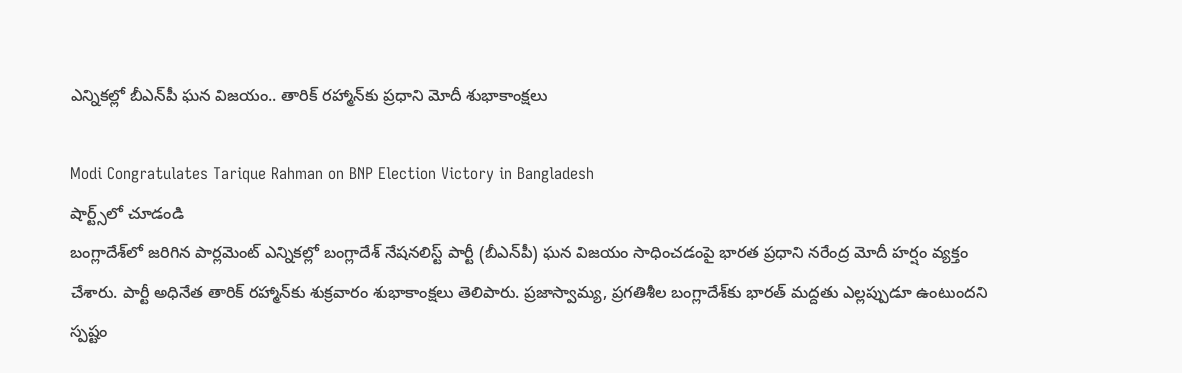ఎన్నికల్లో బీఎన్‌పీ ఘన విజయం.. తారిక్ రహ్మాన్‌కు ప్రధాని మోదీ శుభాకాంక్షలు

Modi Congratulates Tarique Rahman on BNP Election Victory in Bangladesh
షార్ట్స్‌లో చూడండి
బంగ్లాదేశ్‌లో జరిగిన పార్లమెంట్ ఎన్నికల్లో బంగ్లాదేశ్ నేషనలిస్ట్ పార్టీ (బీఎన్‌పీ) ఘన విజయం సాధించడంపై భారత ప్రధాని నరేంద్ర మోదీ హర్షం వ్యక్తం చేశారు. పార్టీ అధినేత తారిక్ రహ్మాన్‌కు శుక్రవారం శుభాకాంక్షలు తెలిపారు. ప్రజాస్వామ్య, ప్రగతిశీల బంగ్లాదేశ్‌కు భారత్ మద్దతు ఎల్లప్పుడూ ఉంటుందని స్పష్టం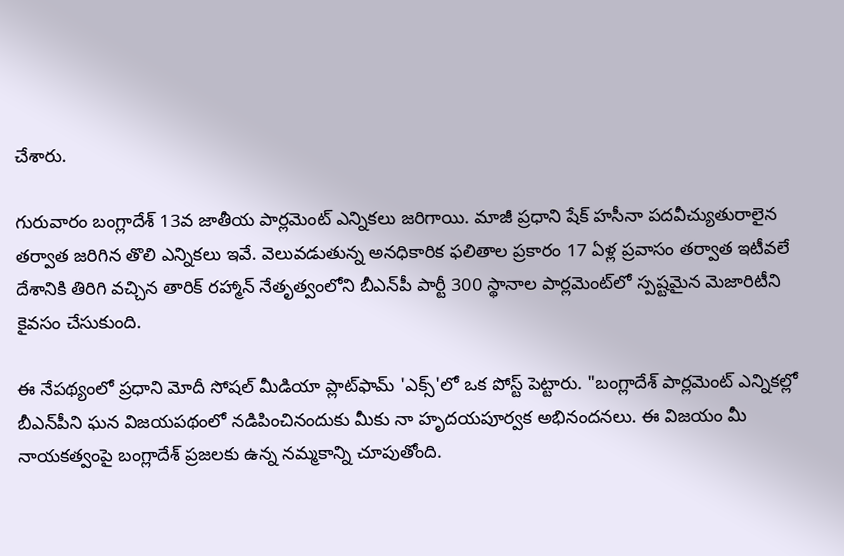చేశారు.

గురువారం బంగ్లాదేశ్ 13వ జాతీయ పార్లమెంట్ ఎన్నికలు జరిగాయి. మాజీ ప్రధాని షేక్ హసీనా పదవీచ్యుతురాలైన తర్వాత జరిగిన తొలి ఎన్నికలు ఇవే. వెలువడుతున్న అనధికారిక ఫలితాల ప్రకారం 17 ఏళ్ల ప్రవాసం తర్వాత ఇటీవలే దేశానికి తిరిగి వచ్చిన తారిక్ రహ్మాన్ నేతృత్వంలోని బీఎన్‌పీ పార్టీ 300 స్థానాల పార్లమెంట్‌లో స్పష్టమైన మెజారిటీని కైవసం చేసుకుంది.

ఈ నేపథ్యంలో ప్రధాని మోదీ సోషల్ మీడియా ప్లాట్‌ఫామ్ 'ఎక్స్‌'లో ఒక పోస్ట్ పెట్టారు. "బంగ్లాదేశ్ పార్లమెంట్ ఎన్నికల్లో బీఎన్‌పీని ఘన విజయపథంలో నడిపించినందుకు మీకు నా హృదయపూర్వక అభినందనలు. ఈ విజయం మీ నాయకత్వంపై బంగ్లాదేశ్ ప్రజలకు ఉన్న నమ్మకాన్ని చూపుతోంది.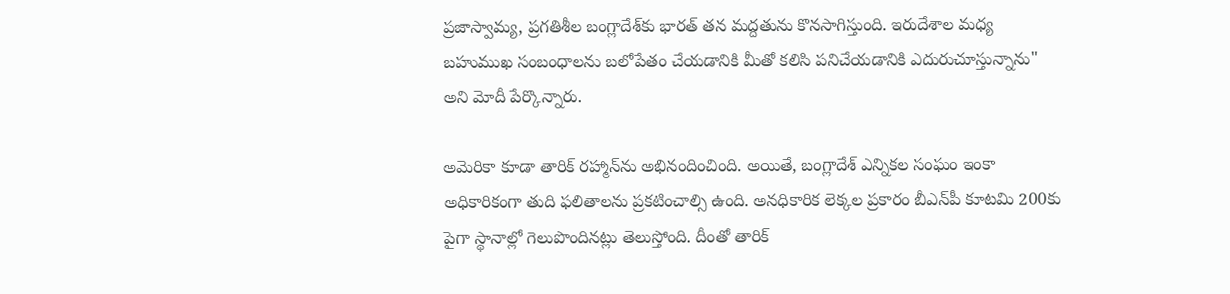ప్రజాస్వామ్య, ప్రగతిశీల బంగ్లాదేశ్‌కు భారత్ తన మద్దతును కొనసాగిస్తుంది. ఇరుదేశాల మధ్య బహుముఖ సంబంధాలను బలోపేతం చేయడానికి మీతో కలిసి పనిచేయడానికి ఎదురుచూస్తున్నాను" అని మోదీ పేర్కొన్నారు.

అమెరికా కూడా తారిక్ రహ్మాన్‌ను అభినందించింది. అయితే, బంగ్లాదేశ్ ఎన్నికల సంఘం ఇంకా అధికారికంగా తుది ఫలితాలను ప్రకటించాల్సి ఉంది. అనధికారిక లెక్కల ప్రకారం బీఎన్‌పీ కూటమి 200కు పైగా స్థానాల్లో గెలుపొందినట్లు తెలుస్తోంది. దీంతో తారిక్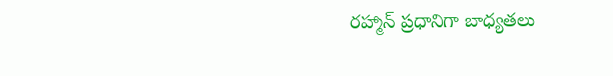రహ్మాన్ ప్రధానిగా బాధ్యతలు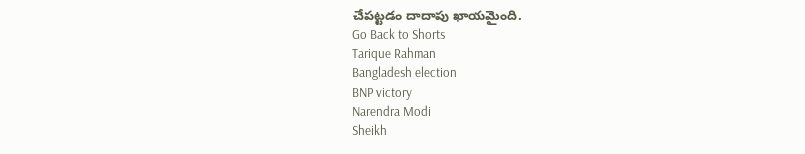చేపట్టడం దాదాపు ఖాయమైంది.
Go Back to Shorts
Tarique Rahman
Bangladesh election
BNP victory
Narendra Modi
Sheikh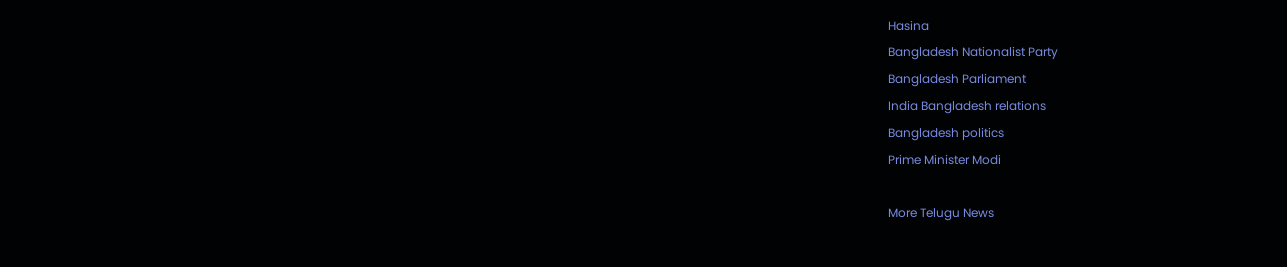Hasina
Bangladesh Nationalist Party
Bangladesh Parliament
India Bangladesh relations
Bangladesh politics
Prime Minister Modi

More Telugu News